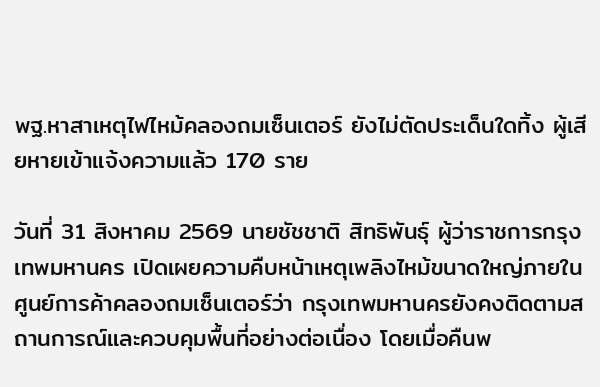พฐ.หาสาเหตุไฟไหม้คลองถมเซ็นเตอร์ ยังไม่ตัดประเด็นใดทิ้ง ผู้เสียหายเข้าแจ้งความแล้ว 170 ราย

วันที่ 31 สิงหาคม 2569 นายชัชชาติ สิทธิพันธุ์ ผู้ว่าราชการกรุงเทพมหานคร เปิดเผยความคืบหน้าเหตุเพลิงไหม้ขนาดใหญ่ภายในศูนย์การค้าคลองถมเซ็นเตอร์ว่า กรุงเทพมหานครยังคงติดตามสถานการณ์และควบคุมพื้นที่อย่างต่อเนื่อง โดยเมื่อคืนพ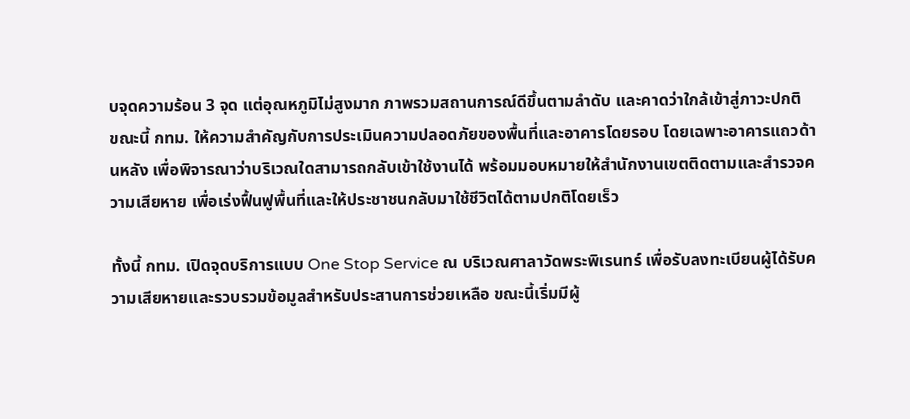บจุดความร้อน 3 จุด แต่อุณหภูมิไม่สูงมาก ภาพรวมสถานการณ์ดีขึ้นตามลำดับ และคาดว่าใกล้เข้าสู่ภาวะปกติ
ขณะนี้ กทม. ให้ความสำคัญกับการประเมินความปลอดภัยของพื้นที่และอาคารโดยรอบ โดยเฉพาะอาคารแถวด้านหลัง เพื่อพิจารณาว่าบริเวณใดสามารถกลับเข้าใช้งานได้ พร้อมมอบหมายให้สำนักงานเขตติดตามและสำรวจความเสียหาย เพื่อเร่งฟื้นฟูพื้นที่และให้ประชาชนกลับมาใช้ชีวิตได้ตามปกติโดยเร็ว

ทั้งนี้ กทม. เปิดจุดบริการแบบ One Stop Service ณ บริเวณศาลาวัดพระพิเรนทร์ เพื่อรับลงทะเบียนผู้ได้รับความเสียหายและรวบรวมข้อมูลสำหรับประสานการช่วยเหลือ ขณะนี้เริ่มมีผู้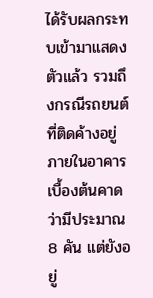ได้รับผลกระทบเข้ามาแสดงตัวแล้ว รวมถึงกรณีรถยนต์ที่ติดค้างอยู่ภายในอาคาร เบื้องต้นคาดว่ามีประมาณ 8 คัน แต่ยังอยู่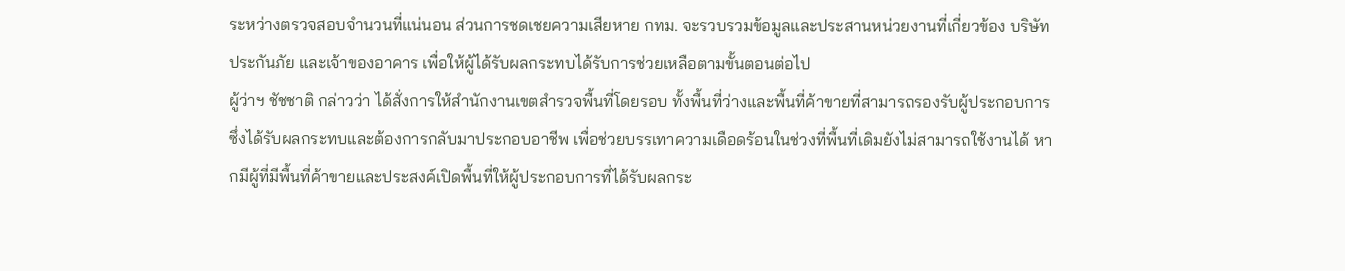ระหว่างตรวจสอบจำนวนที่แน่นอน ส่วนการชดเชยความเสียหาย กทม. จะรวบรวมข้อมูลและประสานหน่วยงานที่เกี่ยวข้อง บริษัทประกันภัย และเจ้าของอาคาร เพื่อให้ผู้ได้รับผลกระทบได้รับการช่วยเหลือตามขั้นตอนต่อไป
ผู้ว่าฯ ชัชชาติ กล่าวว่า ได้สั่งการให้สำนักงานเขตสำรวจพื้นที่โดยรอบ ทั้งพื้นที่ว่างและพื้นที่ค้าขายที่สามารถรองรับผู้ประกอบการซึ่งได้รับผลกระทบและต้องการกลับมาประกอบอาชีพ เพื่อช่วยบรรเทาความเดือดร้อนในช่วงที่พื้นที่เดิมยังไม่สามารถใช้งานได้ หากมีผู้ที่มีพื้นที่ค้าขายและประสงค์เปิดพื้นที่ให้ผู้ประกอบการที่ได้รับผลกระ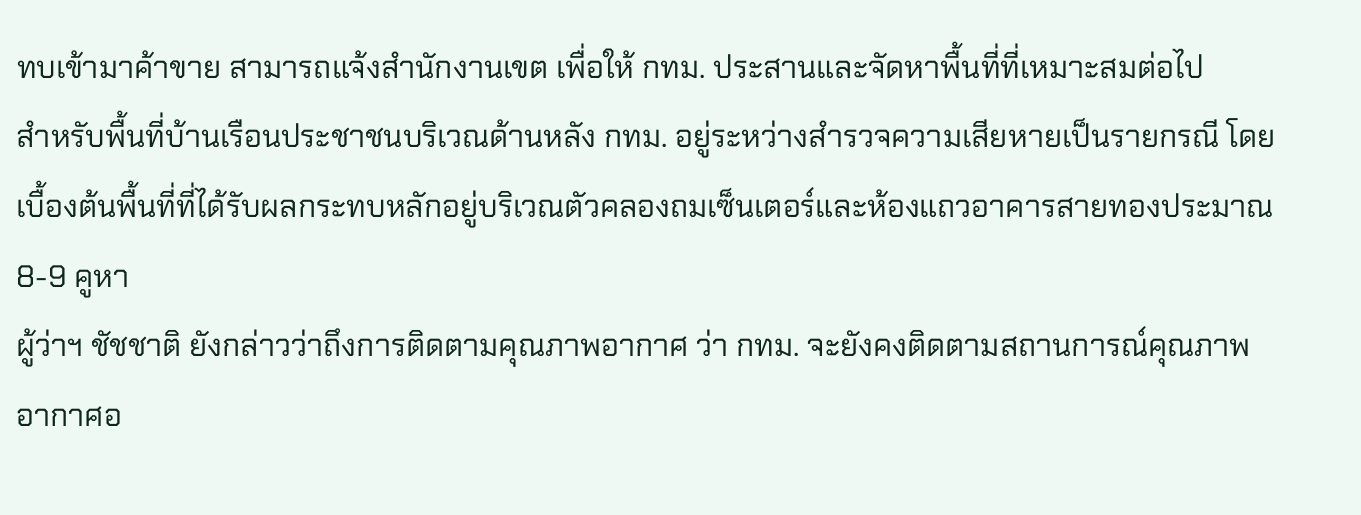ทบเข้ามาค้าขาย สามารถแจ้งสำนักงานเขต เพื่อให้ กทม. ประสานและจัดหาพื้นที่ที่เหมาะสมต่อไป
สำหรับพื้นที่บ้านเรือนประชาชนบริเวณด้านหลัง กทม. อยู่ระหว่างสำรวจความเสียหายเป็นรายกรณี โดยเบื้องต้นพื้นที่ที่ได้รับผลกระทบหลักอยู่บริเวณตัวคลองถมเซ็นเตอร์และห้องแถวอาคารสายทองประมาณ 8-9 คูหา
ผู้ว่าฯ ชัชชาติ ยังกล่าวว่าถึงการติดตามคุณภาพอากาศ ว่า กทม. จะยังคงติดตามสถานการณ์คุณภาพอากาศอ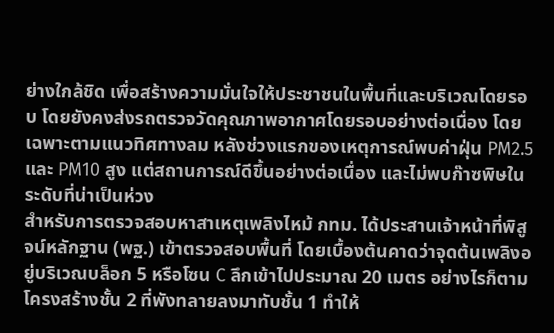ย่างใกล้ชิด เพื่อสร้างความมั่นใจให้ประชาชนในพื้นที่และบริเวณโดยรอบ โดยยังคงส่งรถตรวจวัดคุณภาพอากาศโดยรอบอย่างต่อเนื่อง โดยเฉพาะตามแนวทิศทางลม หลังช่วงแรกของเหตุการณ์พบค่าฝุ่น PM2.5 และ PM10 สูง แต่สถานการณ์ดีขึ้นอย่างต่อเนื่อง และไม่พบก๊าซพิษในระดับที่น่าเป็นห่วง
สำหรับการตรวจสอบหาสาเหตุเพลิงไหม้ กทม. ได้ประสานเจ้าหน้าที่พิสูจน์หลักฐาน (พฐ.) เข้าตรวจสอบพื้นที่ โดยเบื้องต้นคาดว่าจุดต้นเพลิงอยู่บริเวณบล็อก 5 หรือโซน C ลึกเข้าไปประมาณ 20 เมตร อย่างไรก็ตาม โครงสร้างชั้น 2 ที่พังทลายลงมาทับชั้น 1 ทำให้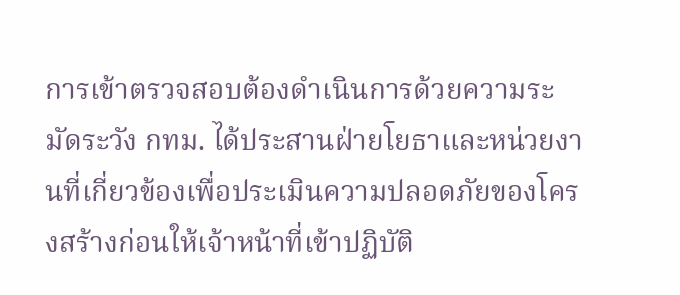การเข้าตรวจสอบต้องดำเนินการด้วยความระมัดระวัง กทม. ได้ประสานฝ่ายโยธาและหน่วยงานที่เกี่ยวข้องเพื่อประเมินความปลอดภัยของโครงสร้างก่อนให้เจ้าหน้าที่เข้าปฏิบัติ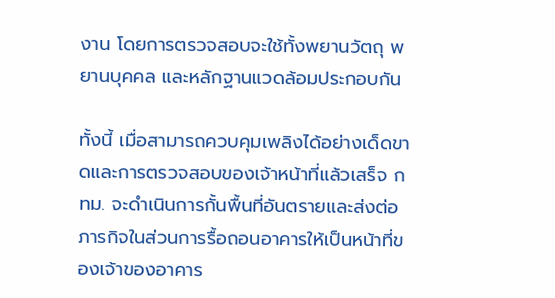งาน โดยการตรวจสอบจะใช้ทั้งพยานวัตถุ พยานบุคคล และหลักฐานแวดล้อมประกอบกัน

ทั้งนี้ เมื่อสามารถควบคุมเพลิงได้อย่างเด็ดขาดและการตรวจสอบของเจ้าหน้าที่แล้วเสร็จ กทม. จะดำเนินการกั้นพื้นที่อันตรายและส่งต่อภารกิจในส่วนการรื้อถอนอาคารให้เป็นหน้าที่ของเจ้าของอาคาร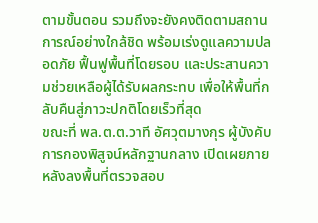ตามขั้นตอน รวมถึงจะยังคงติดตามสถานการณ์อย่างใกล้ชิด พร้อมเร่งดูแลความปลอดภัย ฟื้นฟูพื้นที่โดยรอบ และประสานความช่วยเหลือผู้ได้รับผลกระทบ เพื่อให้พื้นที่กลับคืนสู่ภาวะปกติโดยเร็วที่สุด
ขณะที่ พล.ต.ต.วาที อัศวุตมางกุร ผู้บังคับการกองพิสูจน์หลักฐานกลาง เปิดเผยภายหลังลงพื้นที่ตรวจสอบ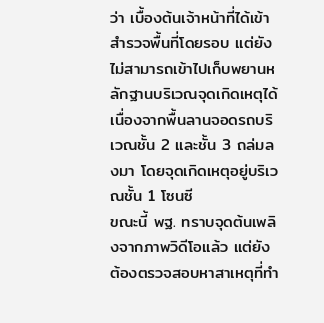ว่า เบื้องต้นเจ้าหน้าที่ได้เข้าสำรวจพื้นที่โดยรอบ แต่ยังไม่สามารถเข้าไปเก็บพยานหลักฐานบริเวณจุดเกิดเหตุได้ เนื่องจากพื้นลานจอดรถบริเวณชั้น 2 และชั้น 3 ถล่มลงมา โดยจุดเกิดเหตุอยู่บริเวณชั้น 1 โซนซี
ขณะนี้ พฐ. ทราบจุดต้นเพลิงจากภาพวิดีโอแล้ว แต่ยังต้องตรวจสอบหาสาเหตุที่ทำ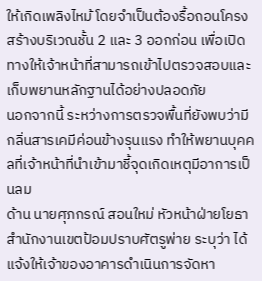ให้เกิดเพลิงไหม้ โดยจำเป็นต้องรื้อถอนโครงสร้างบริเวณชั้น 2 และ 3 ออกก่อน เพื่อเปิดทางให้เจ้าหน้าที่สามารถเข้าไปตรวจสอบและเก็บพยานหลักฐานได้อย่างปลอดภัย
นอกจากนี้ ระหว่างการตรวจพื้นที่ยังพบว่ามีกลิ่นสารเคมีค่อนข้างรุนแรง ทำให้พยานบุคคลที่เจ้าหน้าที่นำเข้ามาชี้จุดเกิดเหตุมีอาการเป็นลม
ด้าน นายศุภกรณ์ สอนใหม่ หัวหน้าฝ่ายโยธา สำนักงานเขตป้อมปราบศัตรูพ่าย ระบุว่า ได้แจ้งให้เจ้าของอาคารดำเนินการจัดหา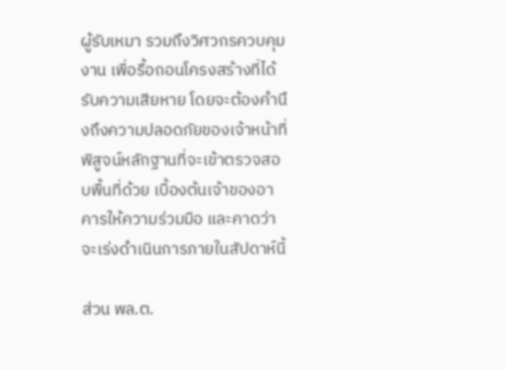ผู้รับเหมา รวมถึงวิศวกรควบคุมงาน เพื่อรื้อถอนโครงสร้างที่ได้รับความเสียหาย โดยจะต้องคำนึงถึงความปลอดภัยของเจ้าหน้าที่พิสูจน์หลักฐานที่จะเข้าตรวจสอบพื้นที่ด้วย เบื้องต้นเจ้าของอาคารให้ความร่วมมือ และคาดว่าจะเร่งดำเนินการภายในสัปดาห์นี้

ส่วน พล.ต.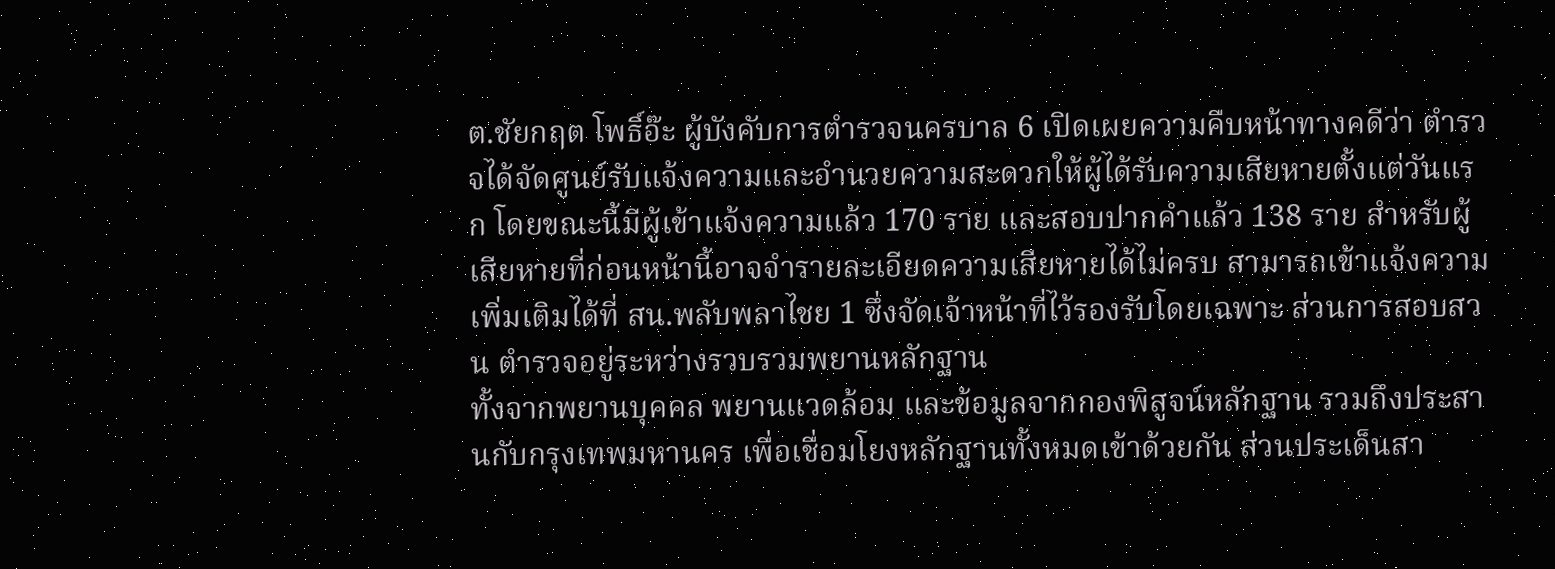ต.ชัยกฤต โพธิ์อ๊ะ ผู้บังคับการตำรวจนครบาล 6 เปิดเผยความคืบหน้าทางคดีว่า ตำรวจได้จัดศูนย์รับแจ้งความและอำนวยความสะดวกให้ผู้ได้รับความเสียหายตั้งแต่วันแรก โดยขณะนี้มีผู้เข้าแจ้งความแล้ว 170 ราย และสอบปากคำแล้ว 138 ราย สำหรับผู้เสียหายที่ก่อนหน้านี้อาจจำรายละเอียดความเสียหายได้ไม่ครบ สามารถเข้าแจ้งความเพิ่มเติมได้ที่ สน.พลับพลาไชย 1 ซึ่งจัดเจ้าหน้าที่ไว้รองรับโดยเฉพาะ ส่วนการสอบสวน ตำรวจอยู่ระหว่างรวบรวมพยานหลักฐาน
ทั้งจากพยานบุคคล พยานแวดล้อม และข้อมูลจากกองพิสูจน์หลักฐาน รวมถึงประสานกับกรุงเทพมหานคร เพื่อเชื่อมโยงหลักฐานทั้งหมดเข้าด้วยกัน ส่วนประเด็นสา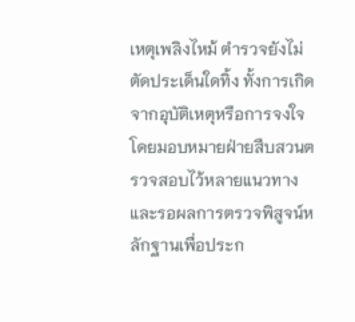เหตุเพลิงไหม้ ตำรวจยังไม่ตัดประเด็นใดทิ้ง ทั้งการเกิดจากอุบัติเหตุหรือการจงใจ โดยมอบหมายฝ่ายสืบสวนตรวจสอบไว้หลายแนวทาง และรอผลการตรวจพิสูจน์หลักฐานเพื่อประก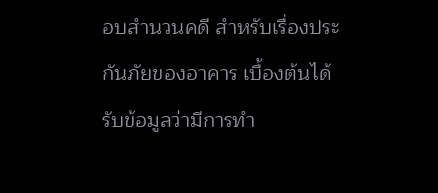อบสำนวนคดี สำหรับเรื่องประกันภัยของอาคาร เบื้องต้นได้รับข้อมูลว่ามีการทำ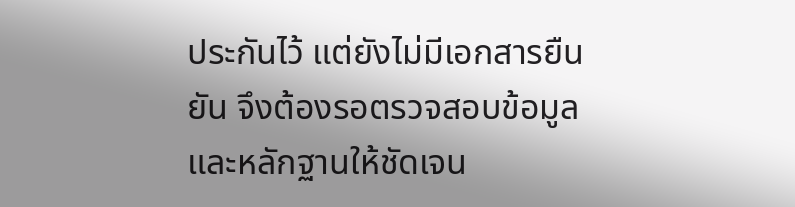ประกันไว้ แต่ยังไม่มีเอกสารยืนยัน จึงต้องรอตรวจสอบข้อมูลและหลักฐานให้ชัดเจน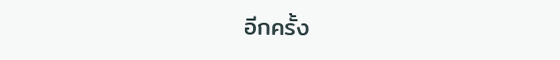อีกครั้ง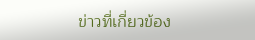ข่าวที่เกี่ยวข้อง